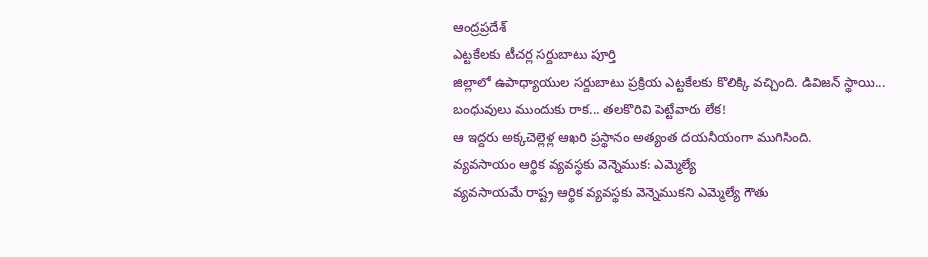ఆంద్రప్రదేశ్
ఎట్టకేలకు టీచర్ల సర్దుబాటు పూర్తి
జిల్లాలో ఉపాధ్యాయుల సర్దుబాటు ప్రక్రియ ఎట్టకేలకు కొలిక్కి వచ్చింది. డివిజన్ స్థాయి...
బంధువులు ముందుకు రాక... తలకొరివి పెట్టేవారు లేక!
ఆ ఇద్దరు అక్కచెల్లెళ్ల ఆఖరి ప్రస్థానం అత్యంత దయనీయంగా ముగిసింది.
వ్యవసాయం ఆర్థిక వ్యవస్థకు వెన్నెముక: ఎమ్మెల్యే
వ్యవసాయమే రాష్ట్ర ఆర్థిక వ్యవస్థకు వెన్నెముకని ఎమ్మెల్యే గౌతు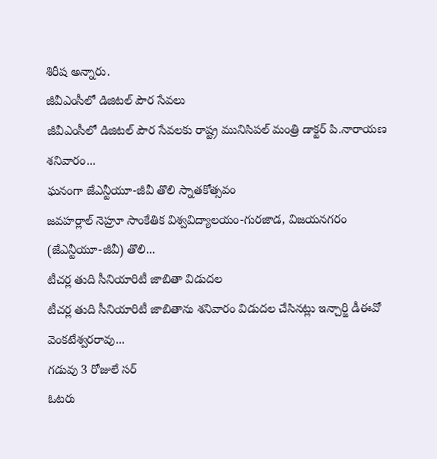శిరీష అన్నారు.
జీవీఎంసీలో డిజిటల్ పౌర సేవలు
జీవీఎంసీలో డిజిటల్ పౌర సేవలకు రాష్ట్ర మునిసిపల్ మంత్రి డాక్టర్ పి.నారాయణ శనివారం...
ఘనంగా జేఎన్టీయూ-జీవీ తొలి స్నాతకోత్సవం
జవహర్లాల్ నెహ్రూ సాంకేతిక విశ్వవిద్యాలయం-గురజాడ, విజయనగరం (జేఎన్టీయూ-జీవీ) తొలి...
టీచర్ల తుది సీనియారిటీ జాబితా విడుదల
టీచర్ల తుది సీనియారిటీ జాబితాను శనివారం విడుదల చేసినట్లు ఇన్చార్జి డీఈవో వెంకటేశ్వరరావు...
గడువు 3 రోజులే సర్
ఓటరు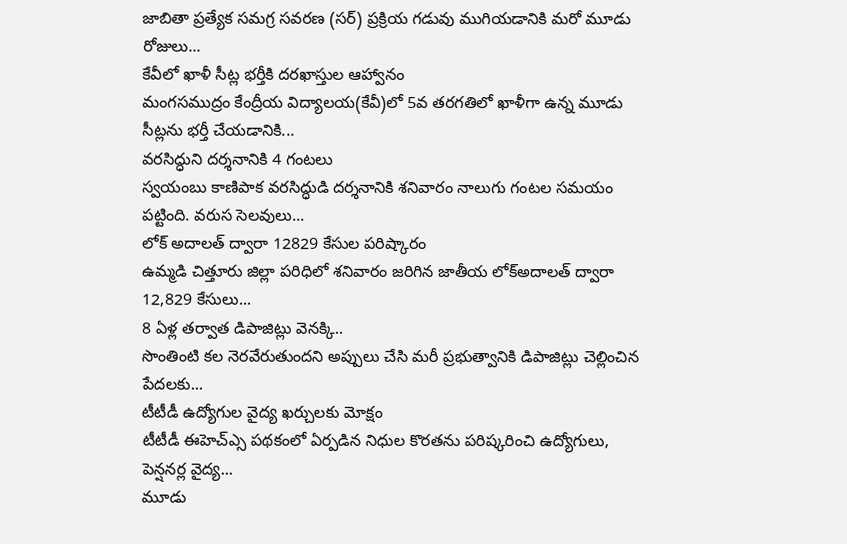జాబితా ప్రత్యేక సమగ్ర సవరణ (సర్) ప్రక్రియ గడువు ముగియడానికి మరో మూడు రోజులు...
కేవీలో ఖాళీ సీట్ల భర్తీకి దరఖాస్తుల ఆహ్వానం
మంగసముద్రం కేంద్రీయ విద్యాలయ(కేవీ)లో 5వ తరగతిలో ఖాళీగా ఉన్న మూడు సీట్లను భర్తీ చేయడానికి...
వరసిద్ధుని దర్శనానికి 4 గంటలు
స్వయంబు కాణిపాక వరసిద్ధుడి దర్శనానికి శనివారం నాలుగు గంటల సమయం పట్టింది. వరుస సెలవులు...
లోక్ అదాలత్ ద్వారా 12829 కేసుల పరిష్కారం
ఉమ్మడి చిత్తూరు జిల్లా పరిధిలో శనివారం జరిగిన జాతీయ లోక్అదాలత్ ద్వారా 12,829 కేసులు...
8 ఏళ్ల తర్వాత డిపాజిట్లు వెనక్కి..
సొంతింటి కల నెరవేరుతుందని అప్పులు చేసి మరీ ప్రభుత్వానికి డిపాజిట్లు చెల్లించిన పేదలకు...
టీటీడీ ఉద్యోగుల వైద్య ఖర్చులకు మోక్షం
టీటీడీ ఈహెచ్ఎ్స పథకంలో ఏర్పడిన నిధుల కొరతను పరిష్కరించి ఉద్యోగులు, పెన్షనర్ల వైద్య...
మూడు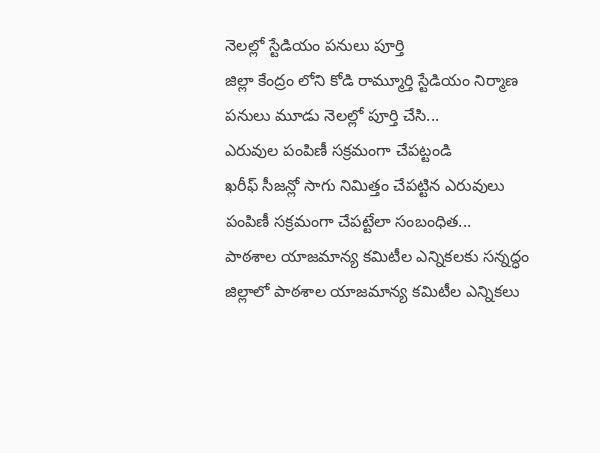నెలల్లో స్టేడియం పనులు పూర్తి
జిల్లా కేంద్రం లోని కోడి రామ్మూర్తి స్టేడియం నిర్మాణ పనులు మూడు నెలల్లో పూర్తి చేసి...
ఎరువుల పంపిణీ సక్రమంగా చేపట్టండి
ఖరీఫ్ సీజన్లో సాగు నిమిత్తం చేపట్టిన ఎరువులు పంపిణీ సక్రమంగా చేపట్టేలా సంబంధిత...
పాఠశాల యాజమాన్య కమిటీల ఎన్నికలకు సన్నద్ధం
జిల్లాలో పాఠశాల యాజమాన్య కమిటీల ఎన్నికలు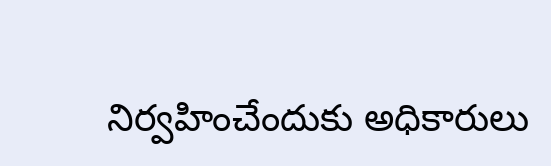నిర్వహించేందుకు అధికారులు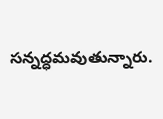సన్నద్ధమవుతున్నారు.